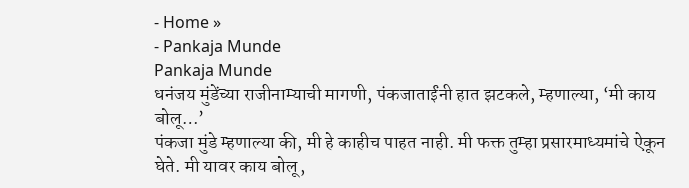- Home »
- Pankaja Munde
Pankaja Munde
धनंजय मुंडेंच्या राजीनाम्याची मागणी, पंकजाताईंनी हात झटकले, म्हणाल्या, ‘मी काय बोलू…’
पंकजा मुंडे म्हणाल्या की, मी हे काहीच पाहत नाही. मी फक्त तुम्हा प्रसारमाध्यमांचे ऐकून घेते. मी यावर काय बोलू,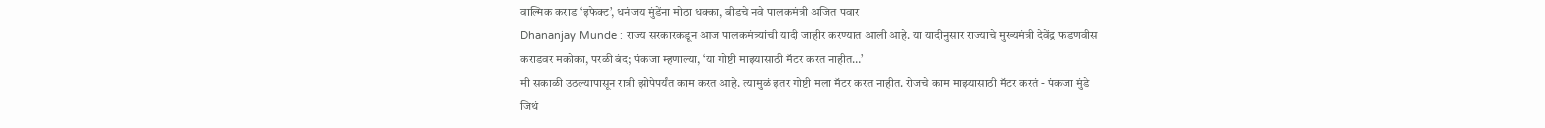वाल्मिक कराड ‘इफेक्ट’, धनंजय मुंडेंना मोठा धक्का, बीडचे नवे पालकमंत्री अजित पवार
Dhananjay Munde : राज्य सरकारकडून आज पालकमंत्र्यांची यादी जाहीर करण्यात आली आहे. या यादीनुसार राज्याचे मुख्यमंत्री देवेंद्र फडणवीस
कराडवर मकोका, परळी बंद; पंकजा म्हणाल्या, ‘या गोष्टी माझ्यासाठी मॅटर करत नाहीत…’
मी सकाळी उठल्यापासून रात्री झोपेपर्यंत काम करत आहे. त्यामुळं इतर गोष्टी मला मॅटर करत नाहीत. रोजचे काम माझ्यासाठी मॅटर करतं - पंकजा मुंडे
जिथं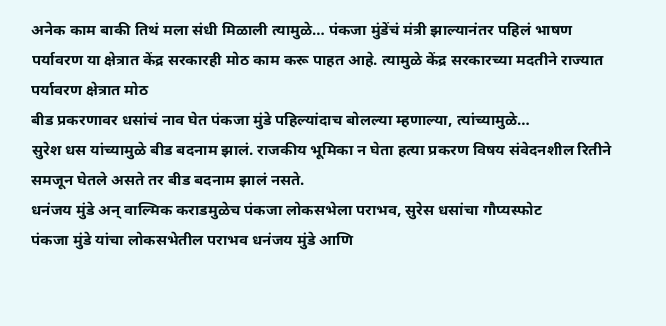अनेक काम बाकी तिथं मला संधी मिळाली त्यामुळे… पंकजा मुंडेंचं मंत्री झाल्यानंतर पहिलं भाषण
पर्यावरण या क्षेत्रात केंद्र सरकारही मोठ काम करू पाहत आहे. त्यामुळे केंद्र सरकारच्या मदतीने राज्यात पर्यावरण क्षेत्रात मोठ
बीड प्रकरणावर धसांचं नाव घेत पंकजा मुंडे पहिल्यांदाच बोलल्या म्हणाल्या, त्यांच्यामुळे…
सुरेश धस यांच्यामुळे बीड बदनाम झालं. राजकीय भूमिका न घेता हत्या प्रकरण विषय संवेदनशील रितीने समजून घेतले असते तर बीड बदनाम झालं नसते.
धनंजय मुंडे अन् वाल्मिक कराडमुळेच पंकजा लोकसभेला पराभव, सुरेस धसांचा गौप्यस्फोट
पंकजा मुंडे यांचा लोकसभेतील पराभव धनंजय मुंडे आणि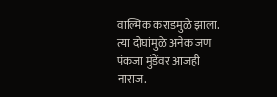वाल्मिक कराडमुळे झाला. त्या दोघांमुळे अनेक जण पंकजा मुंडेंवर आजही नाराज.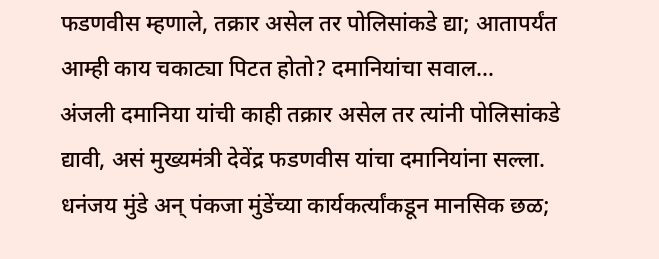फडणवीस म्हणाले, तक्रार असेल तर पोलिसांकडे द्या; आतापर्यंत आम्ही काय चकाट्या पिटत होतो? दमानियांचा सवाल…
अंजली दमानिया यांची काही तक्रार असेल तर त्यांनी पोलिसांकडे द्यावी, असं मुख्यमंत्री देवेंद्र फडणवीस यांचा दमानियांना सल्ला.
धनंजय मुंडे अन् पंकजा मुंडेंच्या कार्यकर्त्यांकडून मानसिक छळ;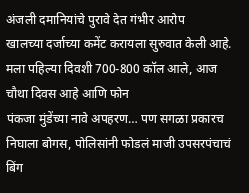अंजली दमानियांचे पुरावे देत गंभीर आरोप
खालच्या दर्जाच्या कमेंट करायला सुरुवात केली आहे. मला पहिल्या दिवशी 700-800 कॉल आले, आज चौथा दिवस आहे आणि फोन
पंकजा मुंडेंच्या नावे अपहरण… पण सगळा प्रकारच निघाला बोगस, पोलिसांनी फोडलं माजी उपसरपंचाचं बिंग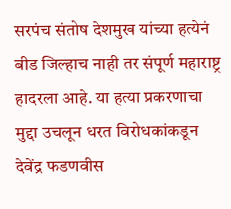सरपंच संतोष देशमुख यांच्या हत्येनं बीड जिल्हाच नाही तर संपूर्ण महाराष्ट्र हादरला आहे. या हत्या प्रकरणाचा मुद्दा उचलून धरत विरोधकांकडून देवेंद्र फडणवीस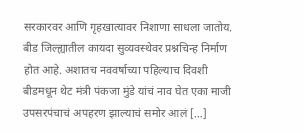सरकारवर आणि गृहखात्यावर निशाणा साधला जातोय. बीड जिल्ह्यातील कायदा सुव्यवस्थेवर प्रश्नचिन्ह निर्माण होत आहे. अशातच नववर्षाच्या पहिल्याच दिवशी बीडमधून थेट मंत्री पंकजा मुंडे यांचं नाव घेत एका माजी उपसरपंचाचं अपहरण झाल्याचं समोर आलं […]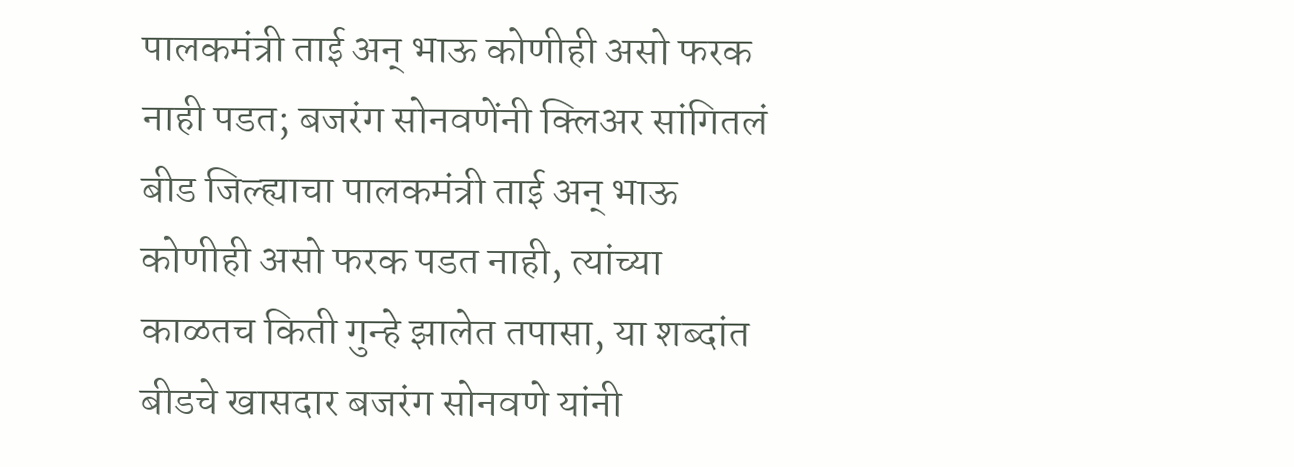पालकमंत्री ताई अन् भाऊ कोणीही असो फरक नाही पडत; बजरंग सोनवणेंनी क्लिअर सांगितलं
बीड जिल्ह्याचा पालकमंत्री ताई अन् भाऊ कोणीही असो फरक पडत नाही, त्यांच्या काळतच किती गुन्हे झालेत तपासा, या शब्दांत बीडचे खासदार बजरंग सोनवणे यांनी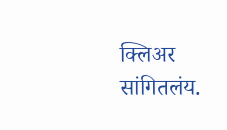क्लिअर सांगितलंय.